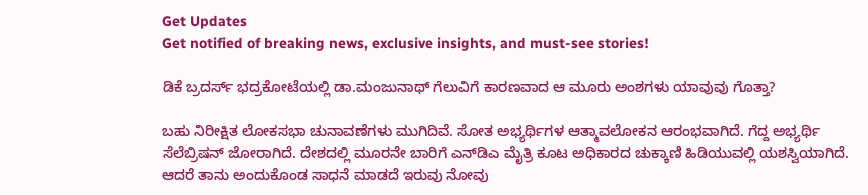Get Updates
Get notified of breaking news, exclusive insights, and must-see stories!

ಡಿಕೆ ಬ್ರದರ್ಸ್‌ ಭದ್ರಕೋಟೆಯಲ್ಲಿ ಡಾ.ಮಂಜುನಾಥ್ ಗೆಲುವಿಗೆ ಕಾರಣವಾದ ಆ ಮೂರು ಅಂಶಗಳು ಯಾವುವು ಗೊತ್ತಾ?

ಬಹು ನಿರೀಕ್ಷಿತ ಲೋಕಸಭಾ ಚುನಾವಣೆಗಳು ಮುಗಿದಿವೆ. ಸೋತ ಅಭ್ಯರ್ಥಿಗಳ ಆತ್ಮಾವಲೋಕನ ಆರಂಭವಾಗಿದೆ. ಗೆದ್ದ ಅಭ್ಯರ್ಥಿ ಸೆಲೆಬ್ರಿಷನ್ ಜೋರಾಗಿದೆ. ದೇಶದಲ್ಲಿ ಮೂರನೇ ಬಾರಿಗೆ ಎನ್‌ಡಿಎ ಮೈತ್ರಿ ಕೂಟ ಅಧಿಕಾರದ ಚುಕ್ಕಾಣಿ ಹಿಡಿಯುವಲ್ಲಿ ಯಶಸ್ವಿಯಾಗಿದೆ. ಆದರೆ ತಾನು ಅಂದುಕೊಂಡ ಸಾಧನೆ ಮಾಡದೆ ಇರುವು ನೋವು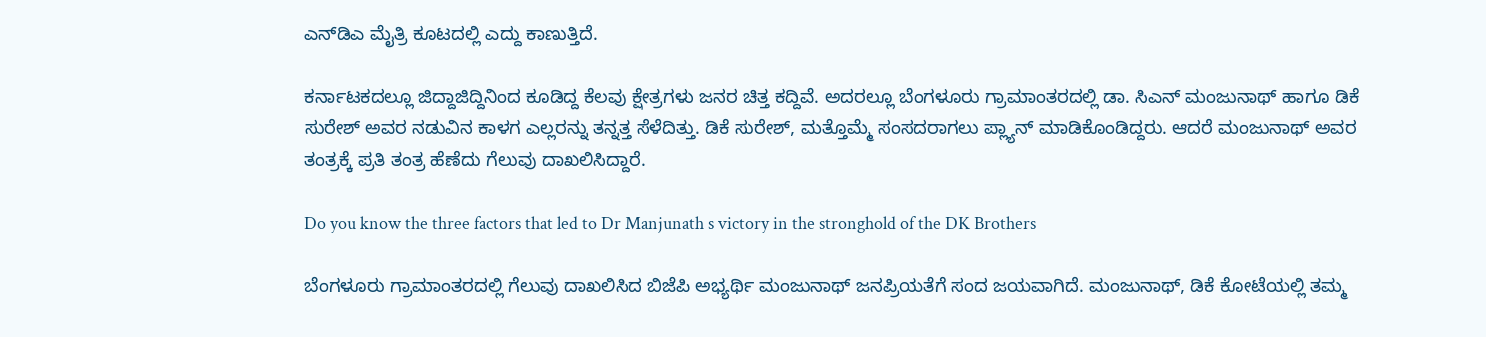ಎನ್‌ಡಿಎ ಮೈತ್ರಿ ಕೂಟದಲ್ಲಿ ಎದ್ದು ಕಾಣುತ್ತಿದೆ.

ಕರ್ನಾಟಕದಲ್ಲೂ ಜಿದ್ದಾಜಿದ್ದಿನಿಂದ ಕೂಡಿದ್ದ ಕೆಲವು ಕ್ಷೇತ್ರಗಳು ಜನರ ಚಿತ್ತ ಕದ್ದಿವೆ. ಅದರಲ್ಲೂ ಬೆಂಗಳೂರು ಗ್ರಾಮಾಂತರದಲ್ಲಿ ಡಾ. ಸಿಎನ್ ಮಂಜುನಾಥ್ ಹಾಗೂ ಡಿಕೆ ಸುರೇಶ್‌ ಅವರ ನಡುವಿನ ಕಾಳಗ ಎಲ್ಲರನ್ನು ತನ್ನತ್ತ ಸೆಳೆದಿತ್ತು. ಡಿಕೆ ಸುರೇಶ್‌, ಮತ್ತೊಮ್ಮೆ ಸಂಸದರಾಗಲು ಪ್ಲ್ಯಾನ್ ಮಾಡಿಕೊಂಡಿದ್ದರು. ಆದರೆ ಮಂಜುನಾಥ್ ಅವರ ತಂತ್ರಕ್ಕೆ ಪ್ರತಿ ತಂತ್ರ ಹೆಣೆದು ಗೆಲುವು ದಾಖಲಿಸಿದ್ದಾರೆ.

Do you know the three factors that led to Dr Manjunath s victory in the stronghold of the DK Brothers

ಬೆಂಗಳೂರು ಗ್ರಾಮಾಂತರದಲ್ಲಿ ಗೆಲುವು ದಾಖಲಿಸಿದ ಬಿಜೆಪಿ ಅಭ್ಯರ್ಥಿ ಮಂಜುನಾಥ್ ಜನಪ್ರಿಯತೆಗೆ ಸಂದ ಜಯವಾಗಿದೆ. ಮಂಜುನಾಥ್, ಡಿಕೆ ಕೋಟೆಯಲ್ಲಿ ತಮ್ಮ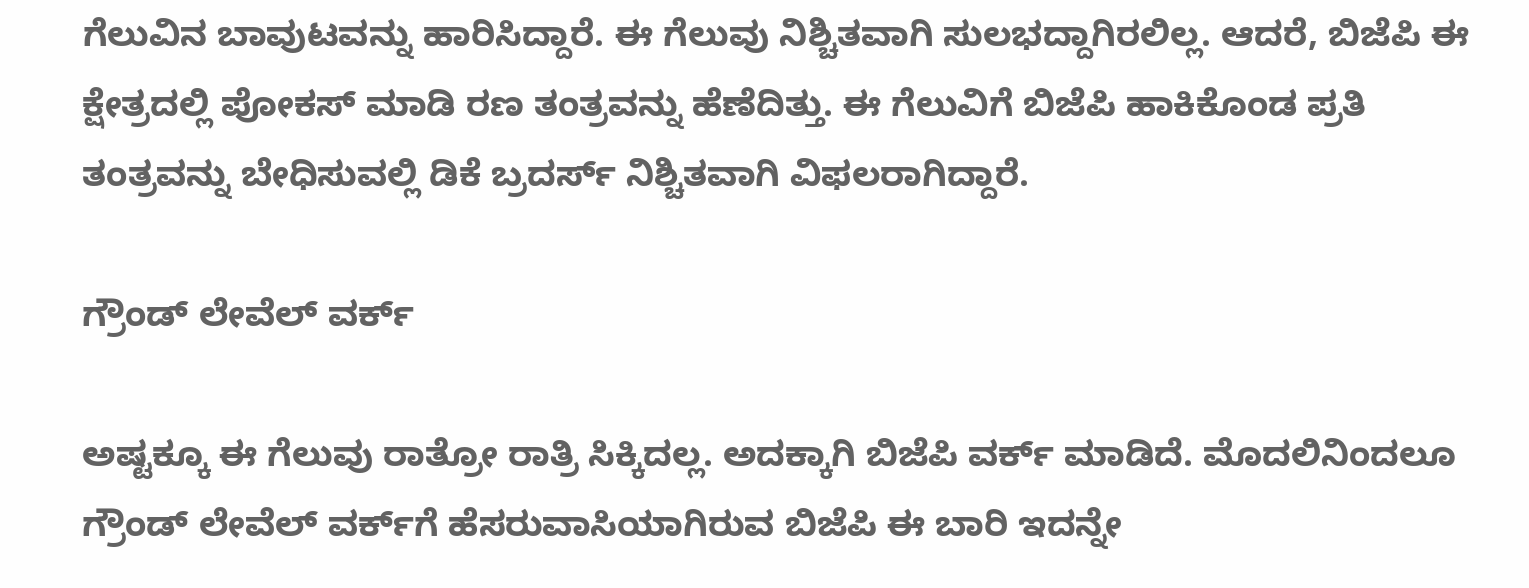ಗೆಲುವಿನ ಬಾವುಟವನ್ನು ಹಾರಿಸಿದ್ದಾರೆ. ಈ ಗೆಲುವು ನಿಶ್ಚಿತವಾಗಿ ಸುಲಭದ್ದಾಗಿರಲಿಲ್ಲ. ಆದರೆ, ಬಿಜೆಪಿ ಈ ಕ್ಷೇತ್ರದಲ್ಲಿ ಪೋಕಸ್‌ ಮಾಡಿ ರಣ ತಂತ್ರವನ್ನು ಹೆಣೆದಿತ್ತು. ಈ ಗೆಲುವಿಗೆ ಬಿಜೆಪಿ ಹಾಕಿಕೊಂಡ ಪ್ರತಿ ತಂತ್ರವನ್ನು ಬೇಧಿಸುವಲ್ಲಿ ಡಿಕೆ ಬ್ರದರ್ಸ್‌ ನಿಶ್ಚಿತವಾಗಿ ವಿಫಲರಾಗಿದ್ದಾರೆ.

ಗ್ರೌಂಡ್‌ ಲೇವೆಲ್ ವರ್ಕ್‌

ಅಷ್ಟಕ್ಕೂ ಈ ಗೆಲುವು ರಾತ್ರೋ ರಾತ್ರಿ ಸಿಕ್ಕಿದಲ್ಲ. ಅದಕ್ಕಾಗಿ ಬಿಜೆಪಿ ವರ್ಕ್‌ ಮಾಡಿದೆ. ಮೊದಲಿನಿಂದಲೂ ಗ್ರೌಂಡ್‌ ಲೇವೆಲ್ ವರ್ಕ್‌ಗೆ ಹೆಸರುವಾಸಿಯಾಗಿರುವ ಬಿಜೆಪಿ ಈ ಬಾರಿ ಇದನ್ನೇ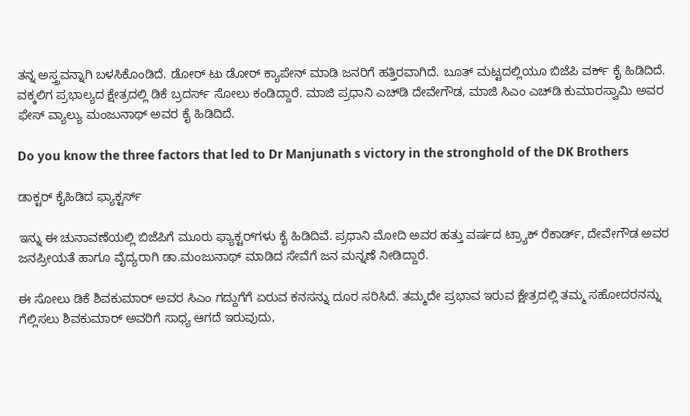ತನ್ನ ಅಸ್ತ್ರವನ್ನಾಗಿ ಬಳಸಿಕೊಂಡಿದೆ. ಡೋರ್‌ ಟು ಡೋರ್ ಕ್ಯಾಪೇನ್ ಮಾಡಿ ಜನರಿಗೆ ಹತ್ತಿರವಾಗಿದೆ. ಬೂತ್‌ ಮಟ್ಟದಲ್ಲಿಯೂ ಬಿಜೆಪಿ ವರ್ಕ್‌ ಕೈ ಹಿಡಿದಿದೆ. ವಕ್ಕಲಿಗ ಪ್ರಭಾಲ್ಯದ ಕ್ಷೇತ್ರದಲ್ಲಿ ಡಿಕೆ ಬ್ರದರ್ಸ್‌ ಸೋಲು ಕಂಡಿದ್ದಾರೆ. ಮಾಜಿ ಪ್ರಧಾನಿ ಎಚ್‌ಡಿ ದೇವೇಗೌಡ, ಮಾಜಿ ಸಿಎಂ ಎಚ್‌ಡಿ ಕುಮಾರಸ್ವಾಮಿ ಅವರ ಫೇಸ್ ವ್ಯಾಲ್ಯು ಮಂಜುನಾಥ್ ಅವರ ಕೈ ಹಿಡಿದಿದೆ.

Do you know the three factors that led to Dr Manjunath s victory in the stronghold of the DK Brothers

ಡಾಕ್ಟರ್‌ ಕೈಹಿಡಿದ ಫ್ಯಾಕ್ಟರ್ಸ್‌

ಇನ್ನು ಈ ಚುನಾವಣೆಯಲ್ಲಿ ಬಿಜೆಪಿಗೆ ಮೂರು ಫ್ಯಾಕ್ಟರ್‌ಗಳು ಕೈ ಹಿಡಿದಿವೆ. ಪ್ರಧಾನಿ ಮೋದಿ ಅವರ ಹತ್ತು ವರ್ಷದ ಟ್ರ್ಯಾಕ್‌ ರೆಕಾರ್ಡ್‌, ದೇವೇಗೌಡ ಅವರ ಜನಪ್ರೀಯತೆ ಹಾಗೂ ವೈದ್ಯರಾಗಿ ಡಾ.ಮಂಜುನಾಥ್ ಮಾಡಿದ ಸೇವೆಗೆ ಜನ ಮನ್ನಣೆ ನೀಡಿದ್ದಾರೆ.

ಈ ಸೋಲು ಡಿಕೆ ಶಿವಕುಮಾರ್‌ ಅವರ ಸಿಎಂ ಗದ್ದುಗೆಗೆ ಏರುವ ಕನಸನ್ನು ದೂರ ಸರಿಸಿದೆ. ತಮ್ಮದೇ ಪ್ರಭಾವ ಇರುವ ಕ್ಷೇತ್ರದಲ್ಲಿ ತಮ್ಮ ಸಹೋದರನನ್ನು ಗೆಲ್ಲಿಸಲು ಶಿವಕುಮಾರ್‌ ಅವರಿಗೆ ಸಾಧ್ಯ ಆಗದೆ ಇರುವುದು,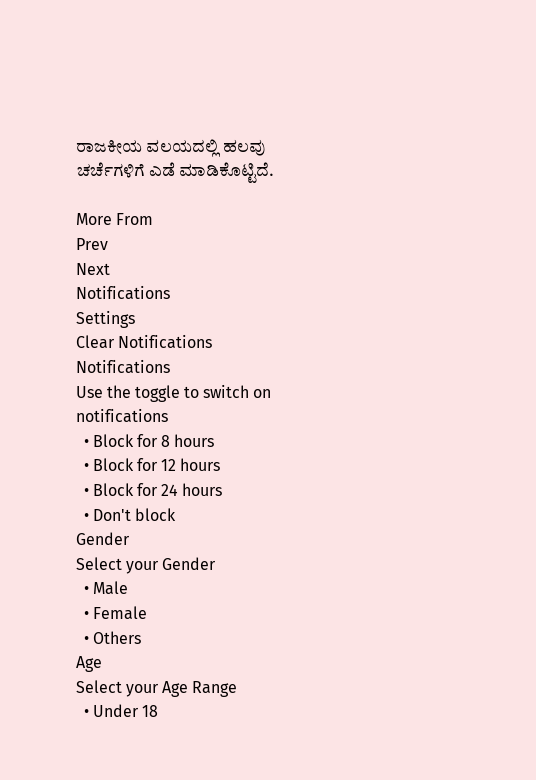ರಾಜಕೀಯ ವಲಯದಲ್ಲಿ ಹಲವು ಚರ್ಚೆಗಳಿಗೆ ಎಡೆ ಮಾಡಿಕೊಟ್ಟಿದೆ.

More From
Prev
Next
Notifications
Settings
Clear Notifications
Notifications
Use the toggle to switch on notifications
  • Block for 8 hours
  • Block for 12 hours
  • Block for 24 hours
  • Don't block
Gender
Select your Gender
  • Male
  • Female
  • Others
Age
Select your Age Range
  • Under 18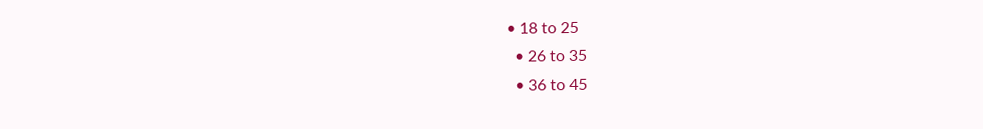• 18 to 25
  • 26 to 35
  • 36 to 45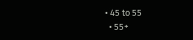• 45 to 55
  • 55+